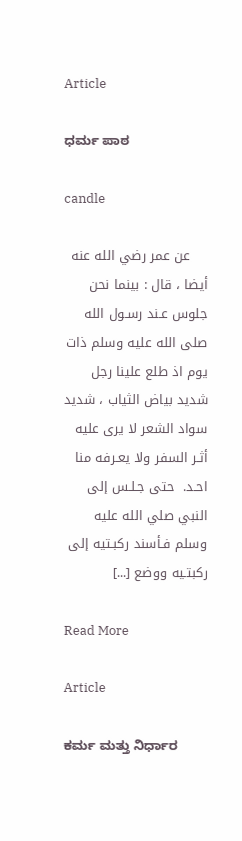Article

ಧರ್ಮ ಪಾಠ

candle

    عن عمر رضي الله عنه أيضا ، قال : بينما نحن جلوس عـند رسـول الله صلى الله عليه وسلم ذات يوم اذ طلع علينا رجل شديد بياض الثياب ، شديد سواد الشعر لا يرى عليه أثـر السفر ولا يعـرفه منا احـد.  حتى جـلـس إلى النبي صلي الله عليه وسلم فـأسند ركبـتيه إلى ركبتـيه ووضع [...]

Read More

Article

ಕರ್ಮ ಮತ್ತು ನಿರ್ಧಾರ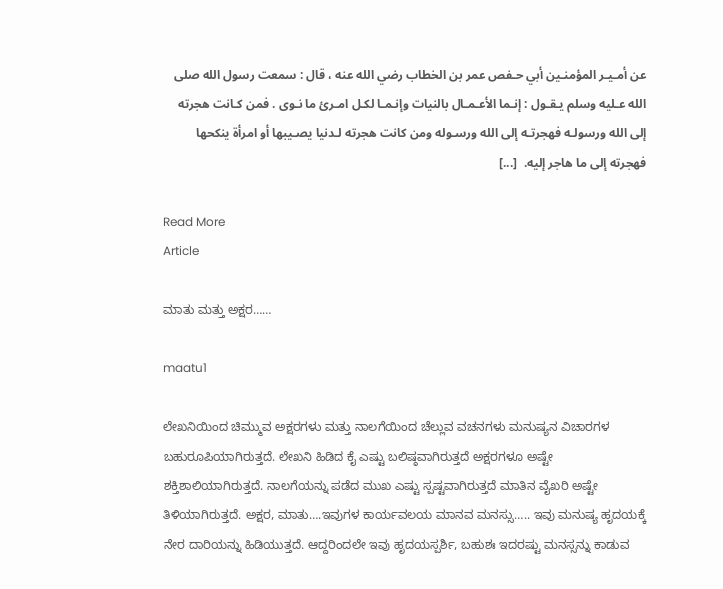عن أمـيـر المؤمنـين أبي حـفص عمر بن الخطاب رضي الله عنه ، قال : سمعت رسول الله صلى الله عـليه وسلم يـقـول : إنـما الأعـمـال بالنيات وإنـمـا لكـل امـرئ ما نـوى . فمن كـانت هجرته إلى الله ورسولـه فهجرتـه إلى الله ورسـوله ومن كانت هجرته لـدنيا يصـيبها أو امرأة ينكحها فهجرته إلى ما هاجر إليه.  [...]

Read More
Article

ಮಾತು ಮತ್ತು ಅಕ್ಷರ……

maatu1

ಲೇಖನಿಯಿಂದ ಚಿಮ್ಮುವ ಅಕ್ಷರಗಳು ಮತ್ತು ನಾಲಗೆಯಿಂದ ಚೆಲ್ಲುವ ವಚನಗಳು ಮನುಷ್ಯನ ವಿಚಾರಗಳ ಬಹುರೂಪಿಯಾಗಿರುತ್ತದೆ. ಲೇಖನಿ ಹಿಡಿದ ಕೈ ಎಷ್ಟು ಬಲಿಷ್ಠವಾಗಿರುತ್ತದೆ ಅಕ್ಷರಗಳೂ ಅಷ್ಟೇ ಶಕ್ತಿಶಾಲಿಯಾಗಿರುತ್ತದೆ. ನಾಲಗೆಯನ್ನು ಪಡೆದ ಮುಖ ಎಷ್ಟು ಸ್ಪಷ್ಟವಾಗಿರುತ್ತದೆ ಮಾತಿನ ವೈಖರಿ ಅಷ್ಟೇ ತಿಳಿಯಾಗಿರುತ್ತದೆ. ಅಕ್ಷರ, ಮಾತು….ಇವುಗಳ ಕಾರ್ಯವಲಯ ಮಾನವ ಮನಸ್ಸು….. ಇವು ಮನುಷ್ಯ ಹೃದಯಕ್ಕೆ ನೇರ ದಾರಿಯನ್ನು ಹಿಡಿಯುತ್ತದೆ. ಆದ್ದರಿಂದಲೇ ಇವು ಹೃದಯಸ್ಪರ್ಶಿ, ಬಹುಶಃ ಇದರಷ್ಟು ಮನಸ್ಸನ್ನು ಕಾಡುವ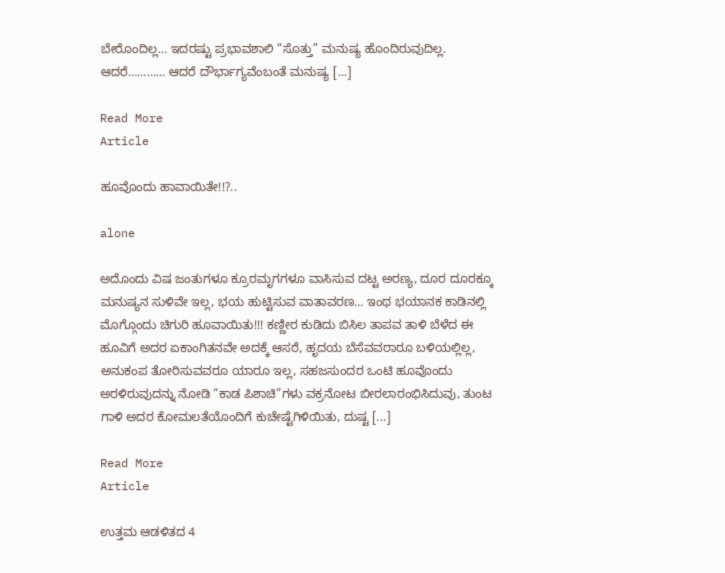ಬೇರೊಂದಿಲ್ಲ… ಇದರಷ್ಟು ಪ್ರಭಾವಶಾಲಿ “ಸೊತ್ತು” ಮನುಷ್ಯ ಹೊಂದಿರುವುದಿಲ್ಲ. ಆದರೆ………… ಆದರೆ ದೌರ್ಭಾಗ್ಯವೆಂಬಂತೆ ಮನುಷ್ಯ [...]

Read More
Article

ಹೂವೊಂದು ಹಾವಾಯಿತೇ!!?..

alone

ಅದೊಂದು ವಿಷ ಜಂತುಗಳೂ ಕ್ರೂರಮೃಗಗಳೂ ವಾಸಿಸುವ ದಟ್ಟ ಅರಣ್ಯ, ದೂರ ದೂರಕ್ಕೂ ಮನುಷ್ಯನ ಸುಳಿವೇ ಇಲ್ಲ, ಭಯ ಹುಟ್ಟಿಸುವ ವಾತಾವರಣ… ಇಂಥ ಭಯಾನಕ ಕಾಡಿನಲ್ಲಿ ಮೊಗ್ಗೊಂದು ಚಿಗುರಿ ಹೂವಾಯಿತು!!! ಕಣ್ಣೀರ ಕುಡಿದು ಬಿಸಿಲ ತಾಪವ ತಾಳಿ ಬೆಳೆದ ಈ ಹೂವಿಗೆ ಅದರ ಏಕಾಂಗಿತನವೇ ಅದಕ್ಕೆ ಆಸರೆ, ಹೃದಯ ಬೆಸೆವವರಾರೂ ಬಳಿಯಲ್ಲಿಲ್ಲ, ಅನುಕಂಪ ತೋರಿಸುವವರೂ ಯಾರೂ ಇಲ್ಲ, ಸಹಜಸುಂದರ ಒಂಟಿ ಹೂವೊಂದು ಅರಳಿರುವುದನ್ನು ನೋಡಿ “ಕಾಡ ಪಿಶಾಚಿ”ಗಳು ವಕ್ರನೋಟ ಬೀರಲಾರಂಭಿಸಿದುವು, ತುಂಟ ಗಾಳಿ ಅದರ ಕೋಮಲತೆಯೊಂದಿಗೆ ಕುಚೇಷ್ಟೆಗಿಳಿಯಿತು, ದುಷ್ಟ [...]

Read More
Article

ಉತ್ತಮ ಆಡಳಿತದ 4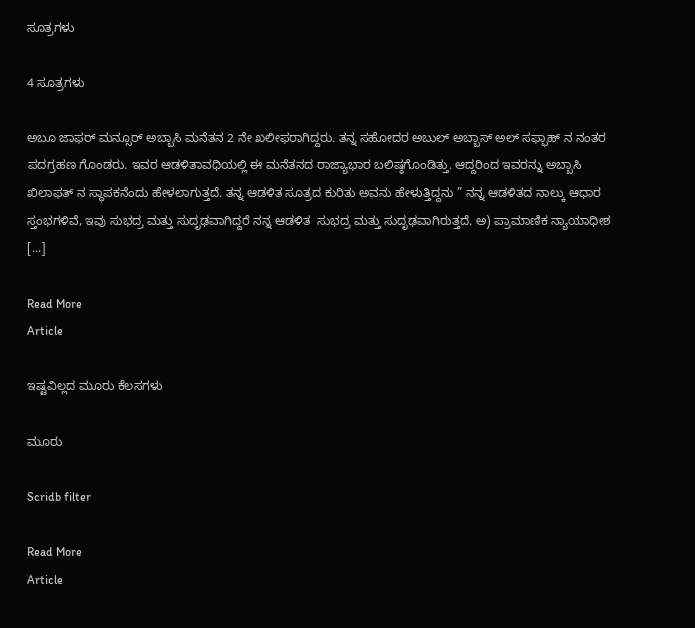ಸೂತ್ರಗಳು

4 ಸೂತ್ರಗಳು

ಅಬೂ ಜಾಫರ್ ಮನ್ಸೂರ್ ಅಬ್ಬಾಸಿ ಮನೆತನ 2 ನೇ ಖಲೀಫರಾಗಿದ್ದರು. ತನ್ನ ಸಹೋದರ ಅಬುಲ್ ಅಬ್ಬಾಸ್ ಅಲ್ ಸಫ್ಫಾಹ್ ನ ನಂತರ ಪದಗ್ರಹಣ ಗೊಂಡರು. ಇವರ ಆಡಳಿತಾವಧಿಯಲ್ಲಿ ಈ ಮನೆತನದ ರಾಜ್ಯಾಭಾರ ಬಲಿಷ್ಠಗೊಂಡಿತ್ತು. ಆದ್ದರಿಂದ ಇವರನ್ನು ಅಬ್ಬಾಸಿ ಖಿಲಾಫತ್ ನ ಸ್ಥಾಪಕನೆಂದು ಹೇಳಲಾಗುತ್ತದೆ. ತನ್ನ ಆಡಳಿತ ಸೂತ್ರದ ಕುರಿತು ಅವನು ಹೇಳುತ್ತಿದ್ದನು ” ನನ್ನ ಆಡಳಿತದ ನಾಲ್ಕು ಆಧಾರ ಸ್ತಂಭಗಳಿವೆ, ಇವು ಸುಭದ್ರ ಮತ್ತು ಸುದೃಢವಾಗಿದ್ದರೆ ನನ್ನ ಆಡಳಿತ  ಸುಭದ್ರ ಮತ್ತು ಸುದೃಢವಾಗಿರುತ್ತದೆ. ಅ) ಪ್ರಾಮಾಣಿಕ ನ್ಯಾಯಾಧೀಶ [...]

Read More
Article

ಇಷ್ಟವಿಲ್ಲದ ಮೂರು ಕೆಲಸಗಳು

ಮೂರು

Scridb filter

Read More
Article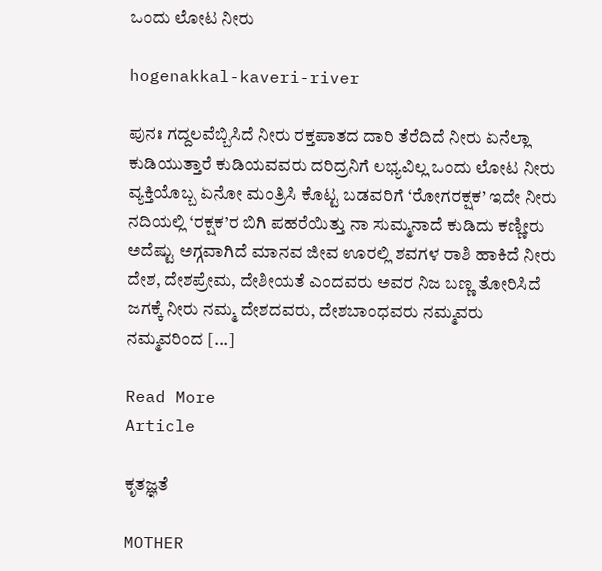ಒಂದು ಲೋಟ ನೀರು

hogenakkal-kaveri-river

ಪುನಃ ಗದ್ದಲವೆಬ್ಬಿಸಿದೆ ನೀರು ರಕ್ತಪಾತದ ದಾರಿ ತೆರೆದಿದೆ ನೀರು ಏನೆಲ್ಲಾ ಕುಡಿಯುತ್ತಾರೆ ಕುಡಿಯವವರು ದರಿದ್ರನಿಗೆ ಲಭ್ಯವಿಲ್ಲ ಒಂದು ಲೋಟ ನೀರು ವ್ಯಕ್ತಿಯೊಬ್ಬ ಏನೋ ಮಂತ್ರಿಸಿ ಕೊಟ್ಟ ಬಡವರಿಗೆ ‘ರೋಗರಕ್ಷಕ’ ಇದೇ ನೀರು ನದಿಯಲ್ಲಿ ‘ರಕ್ಷಕ’ರ ಬಿಗಿ ಪಹರೆಯಿತ್ತು ನಾ ಸುಮ್ಮನಾದೆ ಕುಡಿದು ಕಣ್ಣೀರು ಅದೆಷ್ಟು ಅಗ್ಗವಾಗಿದೆ ಮಾನವ ಜೀವ ಊರಲ್ಲಿ ಶವಗಳ ರಾಶಿ ಹಾಕಿದೆ ನೀರು ದೇಶ, ದೇಶಪ್ರೇಮ, ದೇಶೀಯತೆ ಎಂದವರು ಅವರ ನಿಜ ಬಣ್ಣ ತೋರಿಸಿದೆ ಜಗಕ್ಕೆ ನೀರು ನಮ್ಮ ದೇಶದವರು, ದೇಶಬಾಂಧವರು ನಮ್ಮವರು ನಮ್ಮವರಿಂದ [...]

Read More
Article

ಕೃತಜ್ಞತೆ

MOTHER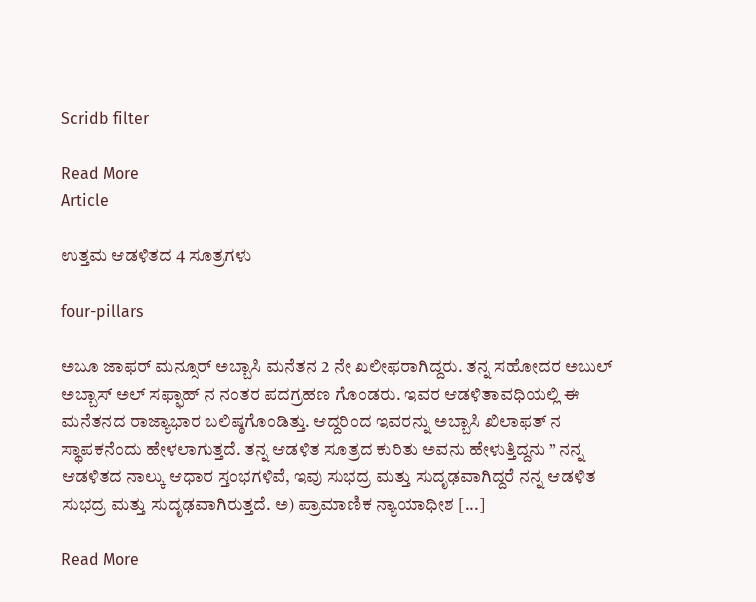Scridb filter

Read More
Article

ಉತ್ತಮ ಆಡಳಿತದ 4 ಸೂತ್ರಗಳು

four-pillars

ಅಬೂ ಜಾಫರ್ ಮನ್ಸೂರ್ ಅಬ್ಬಾಸಿ ಮನೆತನ 2 ನೇ ಖಲೀಫರಾಗಿದ್ದರು. ತನ್ನ ಸಹೋದರ ಅಬುಲ್ ಅಬ್ಬಾಸ್ ಅಲ್ ಸಫ್ಫಾಹ್ ನ ನಂತರ ಪದಗ್ರಹಣ ಗೊಂಡರು. ಇವರ ಆಡಳಿತಾವಧಿಯಲ್ಲಿ ಈ ಮನೆತನದ ರಾಜ್ಯಾಭಾರ ಬಲಿಷ್ಠಗೊಂಡಿತ್ತು. ಆದ್ದರಿಂದ ಇವರನ್ನು ಅಬ್ಬಾಸಿ ಖಿಲಾಫತ್ ನ ಸ್ಥಾಪಕನೆಂದು ಹೇಳಲಾಗುತ್ತದೆ. ತನ್ನ ಆಡಳಿತ ಸೂತ್ರದ ಕುರಿತು ಅವನು ಹೇಳುತ್ತಿದ್ದನು ” ನನ್ನ ಆಡಳಿತದ ನಾಲ್ಕು ಆಧಾರ ಸ್ತಂಭಗಳಿವೆ, ಇವು ಸುಭದ್ರ ಮತ್ತು ಸುದೃಢವಾಗಿದ್ದರೆ ನನ್ನ ಆಡಳಿತ  ಸುಭದ್ರ ಮತ್ತು ಸುದೃಢವಾಗಿರುತ್ತದೆ. ಅ) ಪ್ರಾಮಾಣಿಕ ನ್ಯಾಯಾಧೀಶ [...]

Read More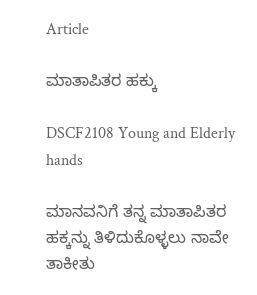Article

ಮಾತಾಪಿತರ ಹಕ್ಕು

DSCF2108 Young and Elderly hands

ಮಾನವನಿಗೆ ತನ್ನ ಮಾತಾಪಿತರ ಹಕ್ಕನ್ನು ತಿಳಿದುಕೊಳ್ಳಲು ನಾವೇ ತಾಕೀತು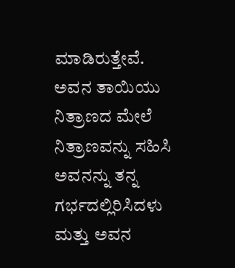ಮಾಡಿರುತ್ತೇವೆ. ಅವನ ತಾಯಿಯು ನಿತ್ರಾಣದ ಮೇಲೆ ನಿತ್ರಾಣವನ್ನು ಸಹಿಸಿ ಅವನನ್ನು ತನ್ನ ಗರ್ಭದಲ್ಲಿರಿಸಿದಳು ಮತ್ತು ಅವನ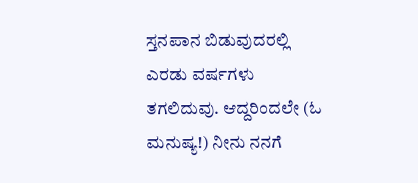ಸ್ತನಪಾನ ಬಿಡುವುದರಲ್ಲಿ ಎರಡು ವರ್ಷಗಳು ತಗಲಿದುವು. ಆದ್ದರಿಂದಲೇ (ಓ ಮನುಷ್ಯ!) ನೀನು ನನಗೆ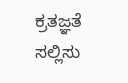ಕ್ರತಜ್ಞತೆ ಸಲ್ಲಿಸು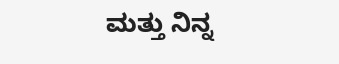ಮತ್ತು ನಿನ್ನ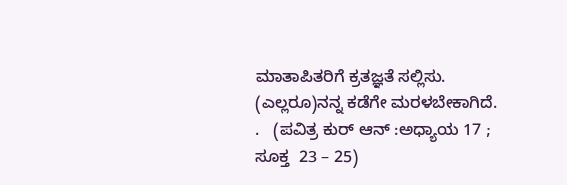ಮಾತಾಪಿತರಿಗೆ ಕ್ರತಜ್ಞತೆ ಸಲ್ಲಿಸು. (ಎಲ್ಲರೂ)ನನ್ನ ಕಡೆಗೇ ಮರಳಬೇಕಾಗಿದೆ.   .   (ಪವಿತ್ರ ಕುರ್ ಆನ್ :ಅಧ್ಯಾಯ 17 ; ಸೂಕ್ತ  23 – 25)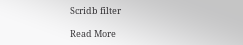Scridb filter

Read More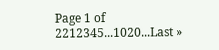Page 1 of 2212345...1020...Last »